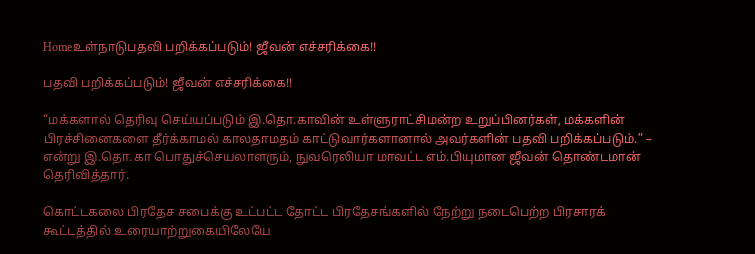Homeஉள்நாடுபதவி பறிக்கப்படும்! ஜீவன் எச்சரிக்கை!!

பதவி பறிக்கப்படும்! ஜீவன் எச்சரிக்கை!!

“மக்களால் தெரிவு செய்யப்படும் இ.தொ.காவின் உள்ளுராட்சிமன்ற உறுப்பினர்கள், மக்களின் பிரச்சினைகளை தீர்க்காமல் காலதாமதம் காட்டுவார்களானால் அவர்களின் பதவி பறிக்கப்படும்.” – என்று இ.தொ.கா பொதுச்செயலாளரும், நுவரெலியா மாவட்ட எம்.பியுமான ஜீவன் தொண்டமான் தெரிவித்தார்.

கொட்டகலை பிரதேச சபைக்கு உட்பட்ட தோட்ட பிரதேசங்களில் நேற்று நடைபெற்ற பிரசாரக் கூட்டத்தில் உரையாற்றுகையிலேயே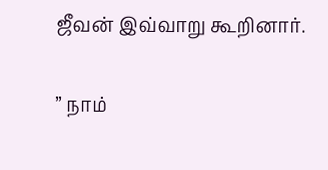ஜீவன் இவ்வாறு கூறினார்.

” நாம்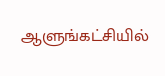ஆளுங்கட்சியில்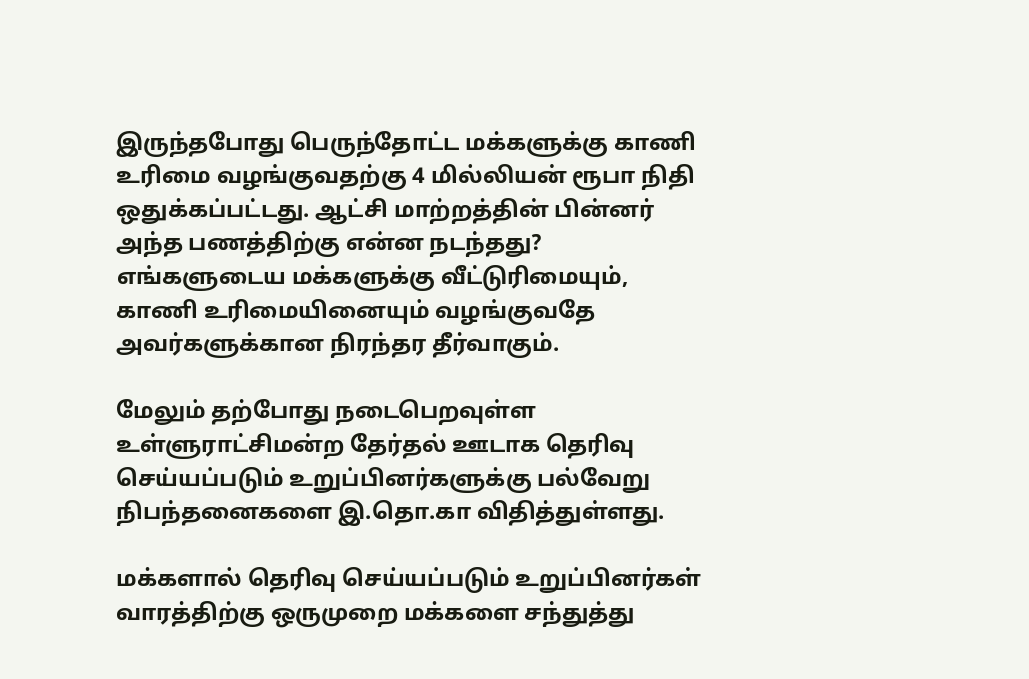இருந்தபோது பெருந்தோட்ட மக்களுக்கு காணி உரிமை வழங்குவதற்கு 4 மில்லியன் ரூபா நிதி ஒதுக்கப்பட்டது. ஆட்சி மாற்றத்தின் பின்னர் அந்த பணத்திற்கு என்ன நடந்தது? எங்களுடைய மக்களுக்கு வீட்டுரிமையும், காணி உரிமையினையும் வழங்குவதே அவர்களுக்கான நிரந்தர தீர்வாகும்.

மேலும் தற்போது நடைபெறவுள்ள உள்ளுராட்சிமன்ற தேர்தல் ஊடாக தெரிவு செய்யப்படும் உறுப்பினர்களுக்கு பல்வேறு நிபந்தனைகளை இ.தொ.கா விதித்துள்ளது.

மக்களால் தெரிவு செய்யப்படும் உறுப்பினர்கள் வாரத்திற்கு ஒருமுறை மக்களை சந்துத்து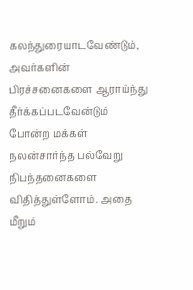கலந்துரையாடவேண்டும், அவர்களின் பிரச்சனைகளை ஆராய்ந்து தீர்க்கப்படவேன்டும் போன்ற மக்கள் நலன்சார்ந்த பல்வேறு நிபந்தனைகளை விதித்துள்ளோம். அதை மீறும்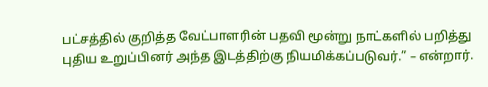பட்சத்தில் குறித்த வேட்பாளரின் பதவி மூன்று நாட்களில் பறித்து புதிய உறுப்பினர் அந்த இடத்திற்கு நியமிக்கப்படுவர்.” – என்றார்.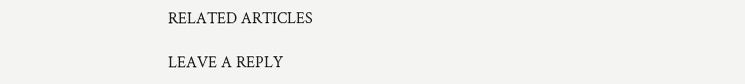RELATED ARTICLES

LEAVE A REPLY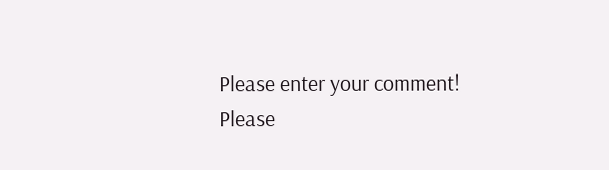Please enter your comment!
Please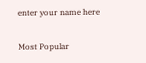enter your name here

Most Popular